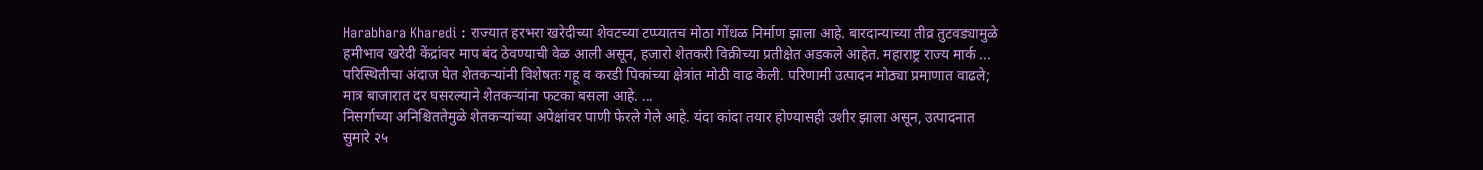Harabhara Kharedi : राज्यात हरभरा खरेदीच्या शेवटच्या टप्प्यातच मोठा गोंधळ निर्माण झाला आहे. बारदान्याच्या तीव्र तुटवड्यामुळे हमीभाव खरेदी केंद्रांवर माप बंद ठेवण्याची वेळ आली असून, हजारो शेतकरी विक्रीच्या प्रतीक्षेत अडकले आहेत. महाराष्ट्र राज्य मार्क ...
परिस्थितीचा अंदाज घेत शेतकऱ्यांनी विशेषतः गहू व करडी पिकांच्या क्षेत्रांत मोठी वाढ केली. परिणामी उत्पादन मोठ्या प्रमाणात वाढले; मात्र बाजारात दर घसरल्याने शेतकऱ्यांना फटका बसला आहे. ...
निसर्गाच्या अनिश्चिततेमुळे शेतकऱ्यांच्या अपेक्षांवर पाणी फेरले गेले आहे. यंदा कांदा तयार होण्यासही उशीर झाला असून, उत्पादनात सुमारे २५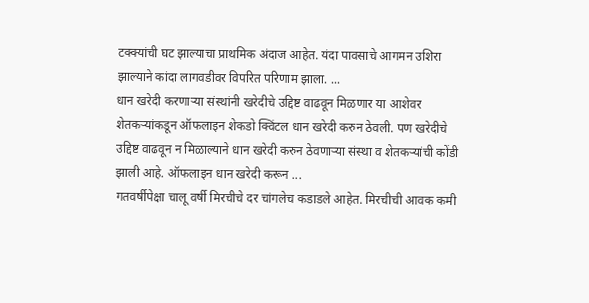टक्क्यांची घट झाल्याचा प्राथमिक अंदाज आहेत. यंदा पावसाचे आगमन उशिरा झाल्याने कांदा लागवडीवर विपरित परिणाम झाला. ...
धान खरेदी करणाऱ्या संस्थांनी खरेदीचे उद्दिष्ट वाढवून मिळणार या आशेवर शेतकऱ्यांकडून ऑफलाइन शेकडो क्विंटल धान खरेदी करुन ठेवली. पण खरेदीचे उद्दिष्ट वाढवून न मिळाल्याने धान खरेदी करुन ठेवणाऱ्या संस्था व शेतकऱ्यांची कोंडी झाली आहे. ऑफलाइन धान खरेदी करून ...
गतवर्षीपेक्षा चालू वर्षी मिरचीचे दर चांगलेच कडाडले आहेत. मिरचीची आवक कमी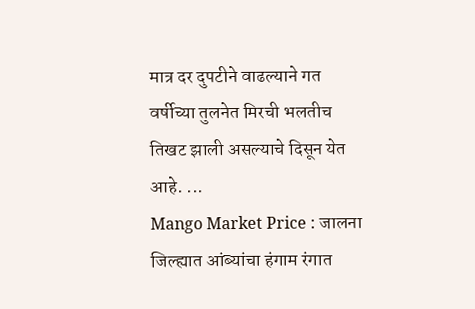मात्र दर दुपटीने वाढल्याने गत वर्षीच्या तुलनेत मिरची भलतीच तिखट झाली असल्याचे दिसून येत आहे. ...
Mango Market Price : जालना जिल्ह्यात आंब्यांचा हंगाम रंगात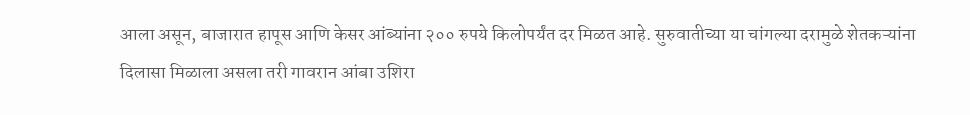आला असून, बाजारात हापूस आणि केसर आंब्यांना २०० रुपये किलोपर्यंत दर मिळत आहे. सुरुवातीच्या या चांगल्या दरामुळे शेतकऱ्यांना दिलासा मिळाला असला तरी गावरान आंबा उशिरा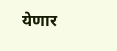येणार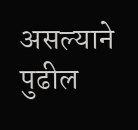असल्याने पुढील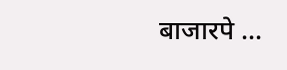बाजारपे ...